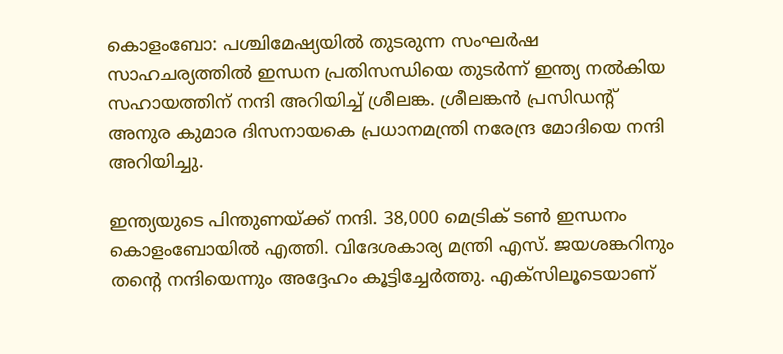കൊളംബോ: പശ്ചിമേഷ്യയിൽ തുടരുന്ന സംഘർഷ സാഹചര്യത്തിൽ ഇന്ധന പ്രതിസന്ധിയെ തുടർന്ന് ഇന്ത്യ നൽകിയ സഹായത്തിന് നന്ദി അറിയിച്ച് ശ്രീലങ്ക. ശ്രീലങ്കൻ പ്രസിഡന്‍റ് അനുര കുമാര ദിസനായകെ പ്രധാനമന്ത്രി നരേന്ദ്ര മോദിയെ നന്ദി അറിയിച്ചു.

ഇന്ത്യയുടെ പിന്തുണയ്ക്ക് നന്ദി. 38,000 മെട്രിക് ടൺ ഇന്ധനം കൊളംബോയിൽ എത്തി. വിദേശകാര്യ മന്ത്രി എസ്. ജയശങ്കറിനും തന്‍റെ നന്ദിയെന്നും അദ്ദേഹം കൂട്ടിച്ചേർത്തു. എക്സിലൂടെയാണ്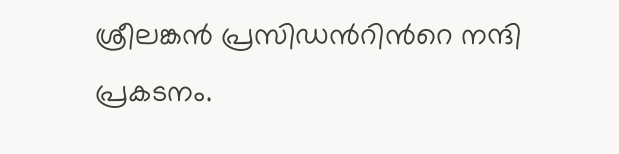ശ്രീലങ്കൻ പ്രസിഡന്‍റിന്‍റെ നന്ദി പ്രകടനം.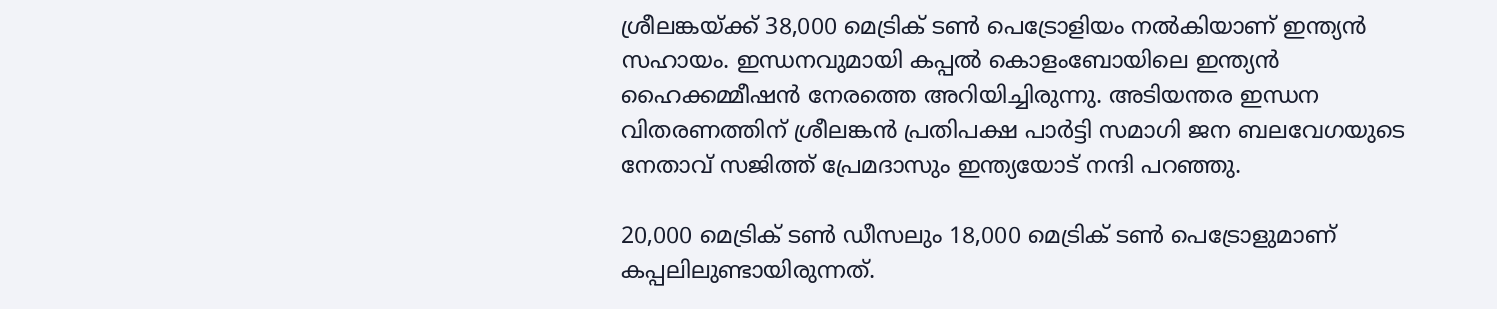ശ്രീലങ്കയ്ക്ക് 38,000 മെട്രിക് ടൺ പെട്രോളിയം നൽകിയാണ് ഇന്ത്യൻ സഹായം. ഇന്ധനവുമായി കപ്പൽ കൊളംബോയിലെ ഇന്ത്യൻ ഹൈക്കമ്മീഷൻ നേരത്തെ അറിയിച്ചിരുന്നു. അടിയന്തര ഇന്ധന വിതരണത്തിന് ശ്രീലങ്കൻ പ്രതിപക്ഷ പാർട്ടി സമാഗി ജന ബലവേഗയുടെ നേതാവ് സജിത്ത് പ്രേമദാസും ഇന്ത്യയോട് നന്ദി പറഞ്ഞു.

20,000 മെട്രിക് ടൺ ഡീസലും 18,000 മെട്രിക് ടൺ പെട്രോളുമാണ് കപ്പലിലുണ്ടായിരുന്നത്.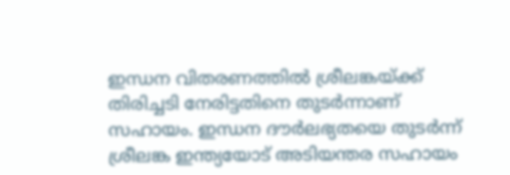ഇന്ധന വിതരണത്തിൽ ശ്രീലങ്കയ്ക്ക് തിരിച്ചടി നേരിട്ടതിനെ തുടർന്നാണ് സഹായം. ഇന്ധന ദൗർലഭ്യതയെ തുടർന്ന് ശ്രീലങ്ക ഇന്ത്യയോട് അടിയന്തര സഹായം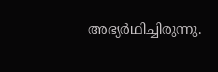അഭ്യർഥിച്ചിരുന്നു.